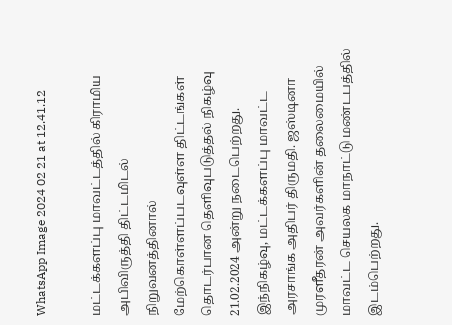WhatsApp Image 2024 02 21 at 12.41.12

மட்டக்களப்பு மாவட்டத்தில் கிராமிய அபிவிருத்தி திட்டமிடல் நிறுவனத்தினால்  மேற்கொள்ளப்படவுள்ள திட்டங்கள் தொடர்பான தெளிவுபடுத்தல் நிகழ்வு 21.02.2024 அன்று நடைபெற்றது. இந்நிகழ்வு, மட்டக்களப்பு மாவட்ட அரசாங்க அதிபர் திருமதி. ஜஸ்டினா முரளீதரன் அவர்களின் தலைமையில் மாவட்ட செயலக மாநாட்டு மண்டபத்தில்  இடம்பெற்றது.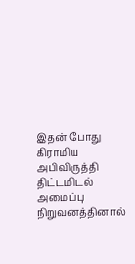இதன் போது கிராமிய அபிவிருத்தி  திட்டமிடல் அமைப்பு நிறுவனத்தினால்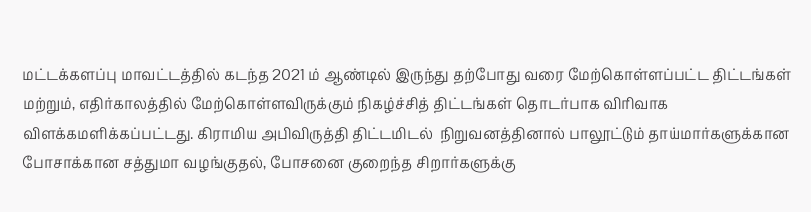மட்டக்களப்பு மாவட்டத்தில் கடந்த 2021 ம் ஆண்டில் இருந்து தற்போது வரை மேற்கொள்ளப்பட்ட திட்டங்கள் மற்றும், எதிர்காலத்தில் மேற்கொள்ளவிருக்கும் நிகழ்ச்சித் திட்டங்கள் தொடர்பாக விரிவாக விளக்கமளிக்கப்பட்டது. கிராமிய அபிவிருத்தி திட்டமிடல்  நிறுவனத்தினால் பாலூட்டும் தாய்மார்களுக்கான போசாக்கான சத்துமா வழங்குதல், போசனை குறைந்த சிறார்களுக்கு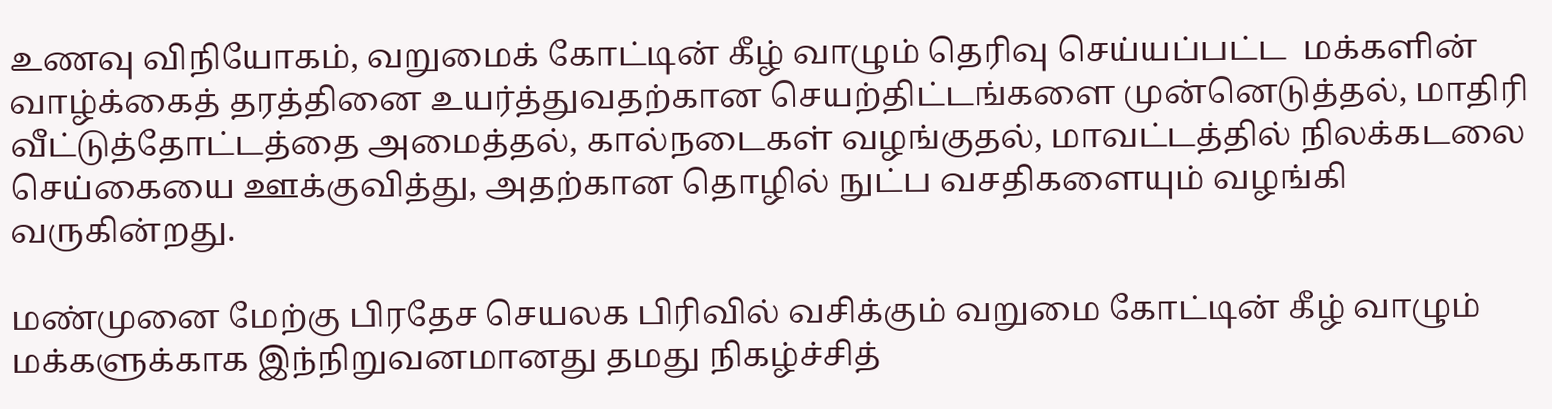உணவு விநியோகம், வறுமைக் கோட்டின் கீழ் வாழும் தெரிவு செய்யப்பட்ட  மக்களின் வாழ்க்கைத் தரத்தினை உயர்த்துவதற்கான செயற்திட்டங்களை முன்னெடுத்தல், மாதிரி வீட்டுத்தோட்டத்தை அமைத்தல், கால்நடைகள் வழங்குதல், மாவட்டத்தில் நிலக்கடலை செய்கையை ஊக்குவித்து, அதற்கான தொழில் நுட்ப வசதிகளையும் வழங்கி வருகின்றது.

மண்முனை மேற்கு பிரதேச செயலக பிரிவில் வசிக்கும் வறுமை கோட்டின் கீழ் வாழும் மக்களுக்காக இந்நிறுவனமானது தமது நிகழ்ச்சித்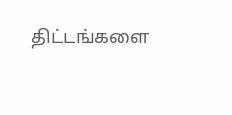திட்டங்களை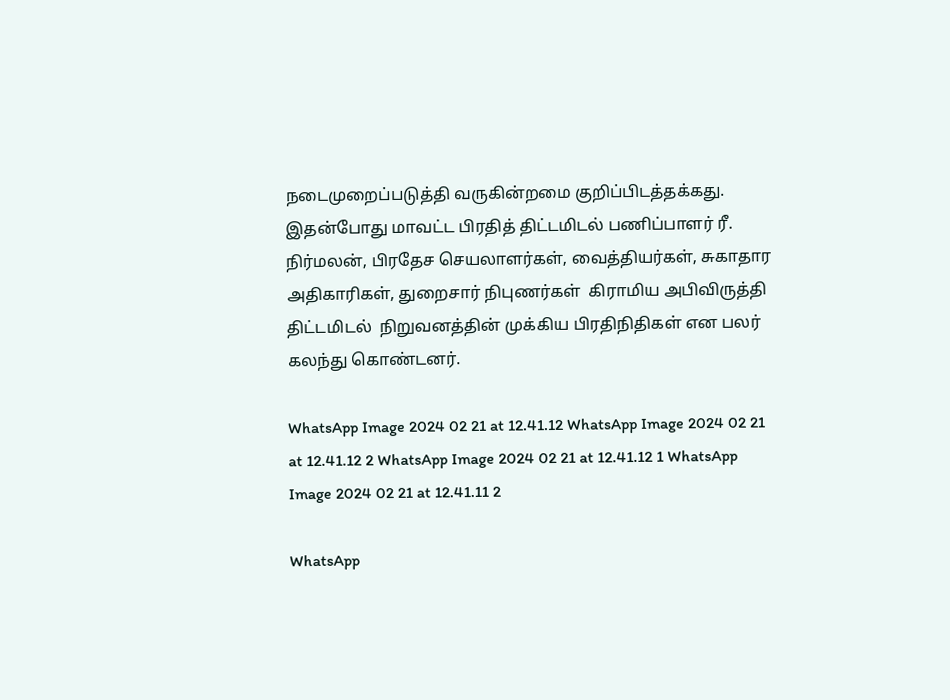நடைமுறைப்படுத்தி வருகின்றமை குறிப்பிடத்தக்கது. இதன்போது மாவட்ட பிரதித் திட்டமிடல் பணிப்பாளர் ரீ. நிர்மலன், பிரதேச செயலாளர்கள், வைத்தியர்கள், சுகாதார அதிகாரிகள், துறைசார் நிபுணர்கள்  கிராமிய அபிவிருத்தி திட்டமிடல்  நிறுவனத்தின் முக்கிய பிரதிநிதிகள் என பலர் கலந்து கொண்டனர்.

WhatsApp Image 2024 02 21 at 12.41.12 WhatsApp Image 2024 02 21 at 12.41.12 2 WhatsApp Image 2024 02 21 at 12.41.12 1 WhatsApp Image 2024 02 21 at 12.41.11 2

WhatsApp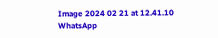Image 2024 02 21 at 12.41.10 WhatsApp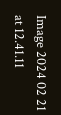Image 2024 02 21 at 12.41.11